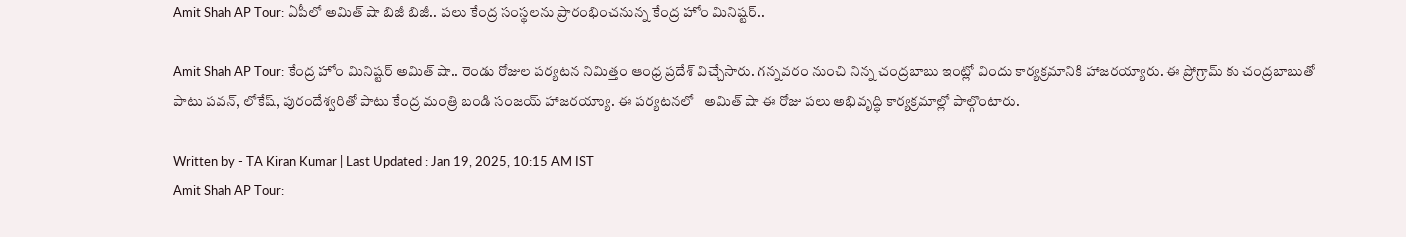Amit Shah AP Tour: ఏపీలో అమిత్ షా బిజీ బిజీ.. పలు కేంద్ర సంస్థలను ప్రారంభించనున్న కేంద్ర హోం మినిష్టర్..

Amit Shah AP Tour: కేంద్ర హోం మినిష్టర్ అమిత్ షా.. రెండు రోజుల పర్యటన నిమిత్తం ఆంధ్ర ప్రదేశ్ విచ్చేసారు. గన్నవరం నుంచి నిన్న చంద్రబాబు ఇంట్లో విందు కార్యక్రమానికి హాజరయ్యారు. ఈ ప్రోగ్రామ్ కు చంద్రబాబుతో పాటు పవన్, లోకేష్, పురందేశ్వరితో పాటు కేంద్ర మంత్రి బండి సంజయ్ హాజరయ్యాు. ఈ పర్యటనలో   అమిత్‌ షా ఈ రోజు పలు అభివృద్ధి కార్యక్రమాల్లో పాల్గొంటారు.

Written by - TA Kiran Kumar | Last Updated : Jan 19, 2025, 10:15 AM IST
Amit Shah AP Tour: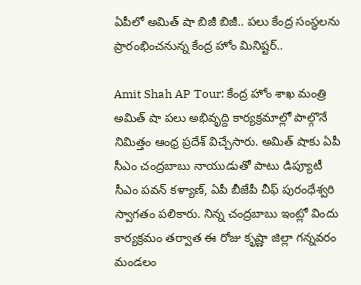ఏపీలో అమిత్ షా బిజీ బిజీ.. పలు కేంద్ర సంస్థలను ప్రారంభించనున్న కేంద్ర హోం మినిష్టర్..

Amit Shah AP Tour: కేంద్ర హోం శాఖ మంత్రి అమిత్ షా పలు అభివృద్ది కార్యక్రమాల్లో పాల్గొనే నిమిత్తం ఆంధ్ర ప్రదేశ్ విచ్చేసారు. అమిత్ షాకు ఏపీ సీఎం చంద్రబాబు నాయుడుతో పాటు డిప్యూటీ సీఎం పవన్ కళ్యాణ్, ఏపీ బీజేపీ చీఫ్ పురంధేశ్వరి స్వాగతం పలికారు. నిన్న చంద్రబాబు ఇంట్లో విందు కార్యక్రమం తర్వాత ఈ రోజు కృష్ణా జిల్లా గన్నవరం మండలం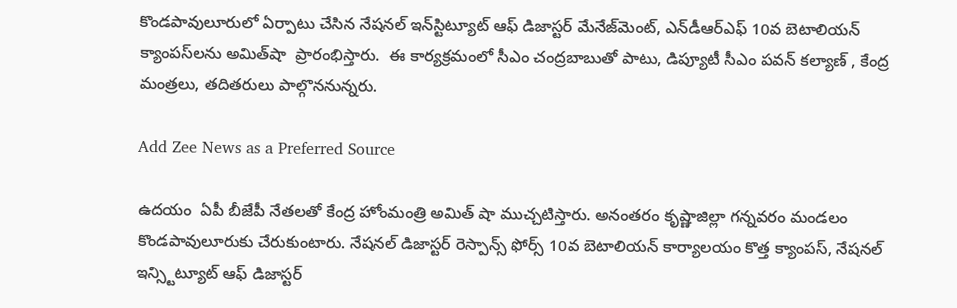కొండపావులూరులో ఏర్పాటు చేసిన నేషనల్‌ ఇన్‌స్టిట్యూట్‌ ఆఫ్‌ డిజాస్టర్‌ మేనేజ్‌మెంట్‌, ఎన్‌డీఆర్‌ఎఫ్‌ 10వ బెటాలియన్‌ క్యాంపస్‌లను అమిత్‌షా  ప్రారంభిస్తారు.  ఈ కార్యక్రమంలో సీఎం చంద్రబాబుతో పాటు, డిప్యూటీ సీఎం పవన్‌ కల్యాణ్‌ , కేంద్ర మంత్రలు, తదితరులు పాల్గొననున్నరు.

Add Zee News as a Preferred Source

ఉదయం  ఏపీ బీజేపీ నేతలతో కేంద్ర హోంమంత్రి అమిత్ షా ముచ్చటిస్తారు. అనంతరం కృష్ణాజిల్లా గన్నవరం మండలం కొండపావులూరుకు చేరుకుంటారు. నేషనల్ డిజాస్టర్ రెస్పాన్స్ ఫోర్స్ 10వ బెటాలియన్ కార్యాలయం కొత్త క్యాంపస్, నేషనల్ ఇన్స్టిట్యూట్ ఆఫ్ డిజాస్టర్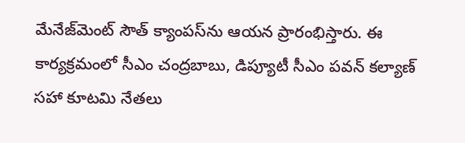మేనేజ్‌మెంట్ సౌత్ క్యాంపస్‌ను ఆయన ప్రారంభిస్తారు. ఈ కార్యక్రమంలో సీఎం చంద్రబాబు, డిప్యూటీ సీఎం పవన్ కల్యాణ్ సహా కూటమి నేతలు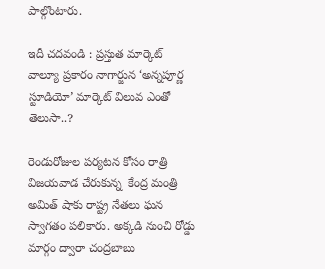పాల్గొంటారు.

ఇదీ చదవండి : ప్రస్తుత మార్కెట్ వాల్యూ ప్రకారం నాగార్జున ‘అన్నపూర్ణ స్టూడియో’ మార్కెట్ విలువ ఎంతో తెలుసా..?

రెండురోజుల పర్యటన కోసం రాత్రి విజయవాడ చేరుకున్న  కేంద్ర మంత్రి అమిత్‌ షాకు రాష్ట్ర నేతలు ఘన స్వాగతం పలికారు. అక్కడి నుంచి రోడ్డు మార్గం ద్వారా చంద్రబాబు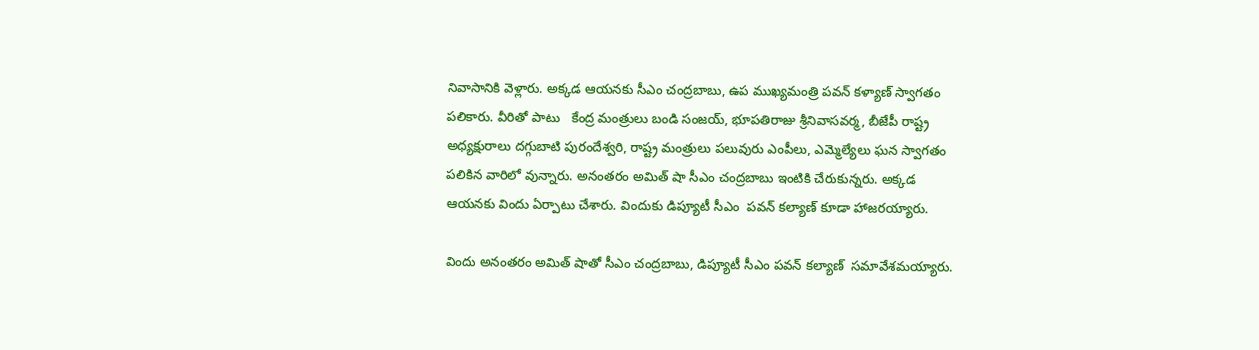నివాసానికి వెళ్లారు. అక్కడ ఆయనకు సీఎం చంద్రబాబు, ఉప ముఖ్యమంత్రి పవన్‌ కళ్యాణ్‌ స్వాగతం పలికారు. వీరితో పాటు   కేంద్ర మంత్రులు బండి సంజయ్, భూపతిరాజు శ్రీనివాసవర్మ, బీజేపీ రాష్ట్ర అధ్యక్షురాలు దగ్గుబాటి పురందేశ్వరి, రాష్ట్ర మంత్రులు పలువురు ఎంపీలు, ఎమ్మెల్యేలు ఘన స్వాగతం పలికిన వారిలో వున్నారు. అనంతరం అమిత్‌ షా సీఎం చంద్రబాబు ఇంటికి చేరుకున్నరు. అక్కడ ఆయనకు విందు ఏర్పాటు చేశారు. విందుకు డిప్యూటీ సీఎం  పవన్‌ కల్యాణ్‌ కూడా హాజరయ్యారు.

విందు అనంతరం అమిత్‌ షాతో సీఎం చంద్రబాబు, డిప్యూటీ సీఎం పవన్‌ కల్యాణ్‌  సమావేశమయ్యారు.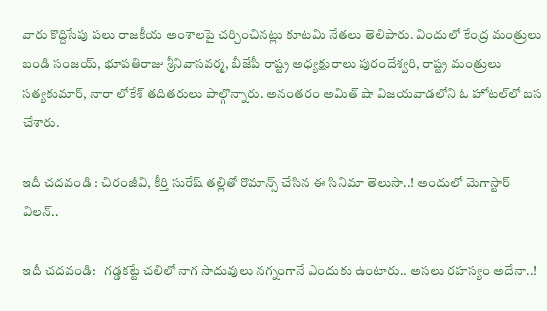వారు కొద్దిసేపు పలు రాజకీయ అంశాలపై చర్చించినట్లు కూటమి నేతలు తెలిపారు. విందులో కేంద్ర మంత్రులు బండి సంజయ్, భూపతిరాజు శ్రీనివాసవర్మ, బీజేపీ రాష్ట్ర అధ్యక్షురాలు పురందేశ్వరి, రాష్ట్ర మంత్రులు సత్యకుమార్, నారా లోకేశ్‌ తదితరులు పాల్గొన్నారు. అనంతరం అమిత్‌ షా విజయవాడలోని ఓ హోటల్‌లో బస చేశారు.

ఇదీ చదవండి : చిరంజీవి, కీర్తి సురేష్ తల్లితో రొమాన్స్ చేసిన ఈ సినిమా తెలుసా..! అందులో మెగాస్టార్ విలన్..

ఇదీ చదవండి:   గడ్డకట్టే చలిలో నాగ సాదువులు నగ్నంగానే ఎందుకు ఉంటారు.. అసలు రహస్యం అదేనా..!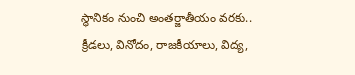స్థానికం నుంచి అంతర్జాతీయం వరకు.. క్రీడలు, వినోదం, రాజకీయాలు, విద్య,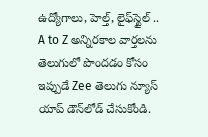ఉద్యోగాలు, హెల్త్, లైఫ్‌స్టైల్ .. A to Z అన్నిరకాల వార్తలను తెలుగులో పొందడం కోసం ఇప్పుడే Zee తెలుగు న్యూస్ యాప్ డౌన్‌లోడ్ చేసుకోండి.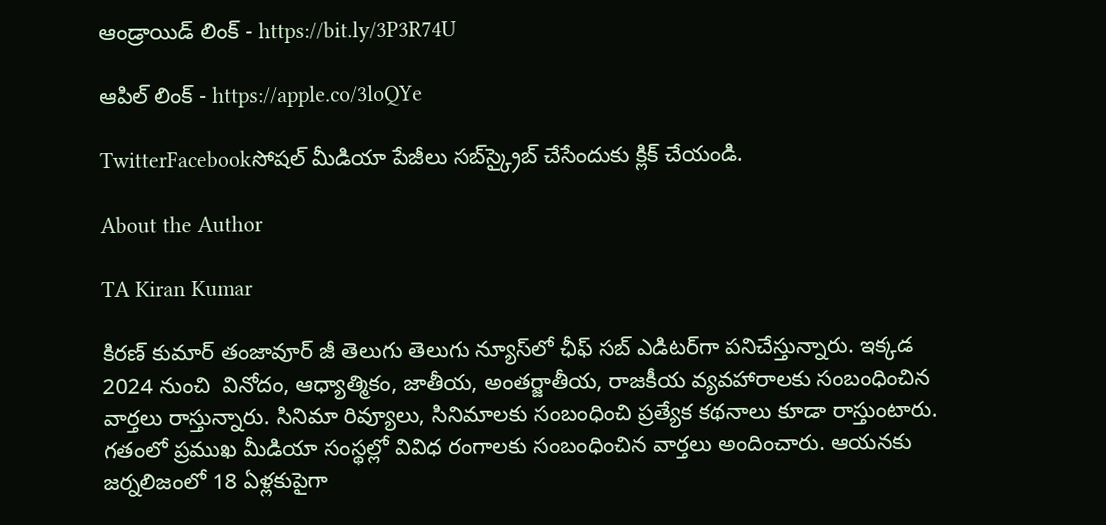ఆండ్రాయిడ్ లింక్ - https://bit.ly/3P3R74U

ఆపిల్ లింక్ - https://apple.co/3loQYe

TwitterFacebookసోషల్ మీడియా పేజీలు సబ్‌స్క్రైబ్ చేసేందుకు క్లిక్ చేయండి.

About the Author

TA Kiran Kumar

కిరణ్ కుమార్ తంజావూర్ జీ తెలుగు తెలుగు న్యూస్‌లో ఛీఫ్ సబ్ ఎడిటర్‌గా పనిచేస్తున్నారు. ఇక్కడ 2024 నుంచి  వినోదం, ఆధ్యాత్మికం, జాతీయ, అంతర్జాతీయ, రాజకీయ వ్యవహారాలకు సంబంధించిన వార్తలు రాస్తున్నారు. సినిమా రివ్యూలు, సినిమాలకు సంబంధించి ప్రత్యేక కథనాలు కూడా రాస్తుంటారు. గతంలో ప్రముఖ మీడియా సంస్థల్లో వివిధ రంగాలకు సంబంధించిన వార్తలు అందించారు. ఆయనకు జర్నలిజంలో 18 ఏళ్లకుపైగా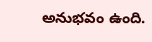అనుభవం ఉంది.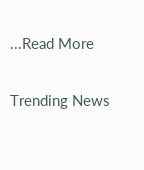...Read More

Trending News